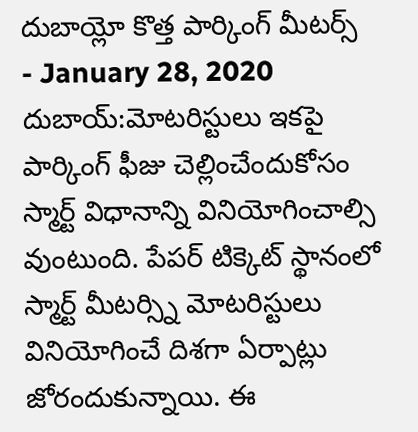దుబాయ్లో కొత్త పార్కింగ్ మీటర్స్
- January 28, 2020
దుబాయ్:మోటరిస్టులు ఇకపై పార్కింగ్ ఫీజు చెల్లించేందుకోసం స్మార్ట్ విధానాన్ని వినియోగించాల్సి వుంటుంది. పేపర్ టిక్కెట్ స్థానంలో స్మార్ట్ మీటర్స్ని మోటరిస్టులు వినియోగించే దిశగా ఏర్పాట్లు జోరందుకున్నాయి. ఈ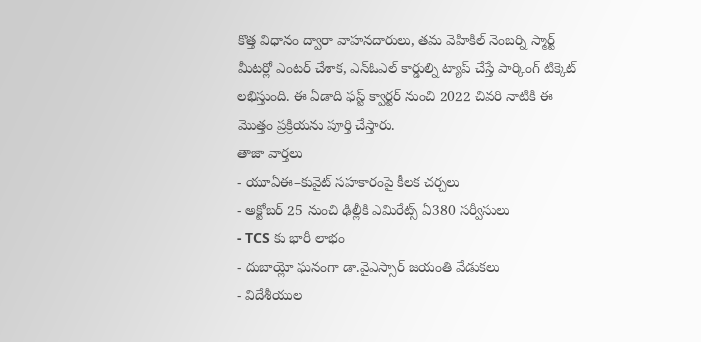కొత్త విధానం ద్వారా వాహనదారులు, తమ వెహికిల్ నెంబర్ని స్మార్ట్ మీటర్లో ఎంటర్ చేశాక, ఎన్ఓఎల్ కార్డుల్ని ట్యాప్ చేస్తే పార్కింగ్ టిక్కెట్ లభిస్తుంది. ఈ ఏడాది ఫస్ట్ క్వార్టర్ నుంచి 2022 చివరి నాటికి ఈ మొత్తం ప్రక్రియను పూర్తి చేస్తారు.
తాజా వార్తలు
- యూఏఈ–కువైట్ సహకారంపై కీలక చర్చలు
- అక్టోబర్ 25 నుంచి ఢిల్లీకి ఎమిరేట్స్ ఏ380 సర్వీసులు
- TCS కు భారీ లాభం
- దుబాయ్లో ఘనంగా డా.వైఎస్సార్ జయంతి వేడుకలు
- విదేశీయుల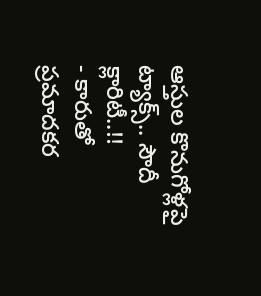ఆస్తుల కొనుగోళ్లపై ట్యాక్స్.. సౌదీ క్లారిటీ..!!
- కారుతో ప్రమాదకర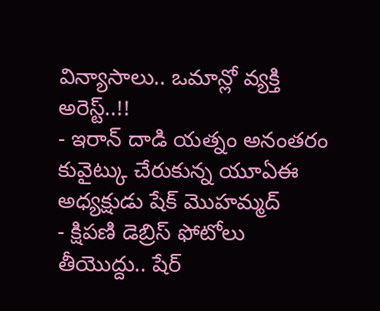విన్యాసాలు.. ఒమాన్లో వ్యక్తి అరెస్ట్..!!
- ఇరాన్ దాడి యత్నం అనంతరం కువైట్కు చేరుకున్న యూఏఈ అధ్యక్షుడు షేక్ మొహమ్మద్
- క్షిపణి డెబ్రిస్ ఫోటోలు తీయొద్దు.. షేర్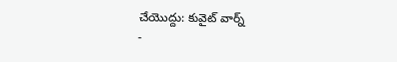చేయొద్దు: కువైట్ వార్న్
-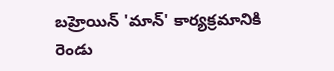బహ్రెయిన్ 'మాన్' కార్యక్రమానికి రెండు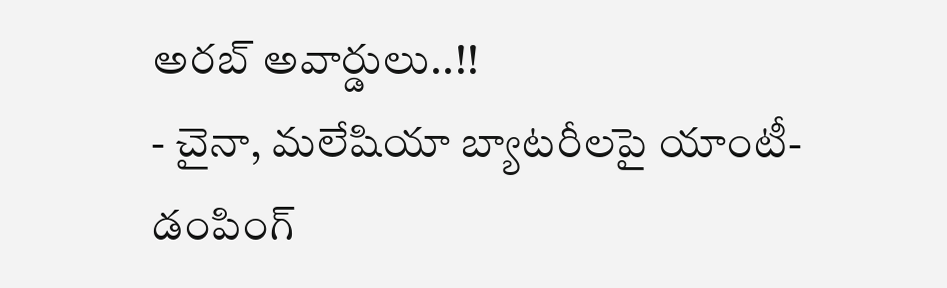అరబ్ అవార్డులు..!!
- చైనా, మలేషియా బ్యాటరీలపై యాంటీ-డంపింగ్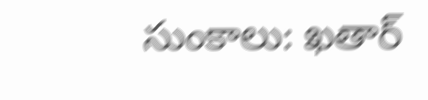సుంకాలు: ఖతార్